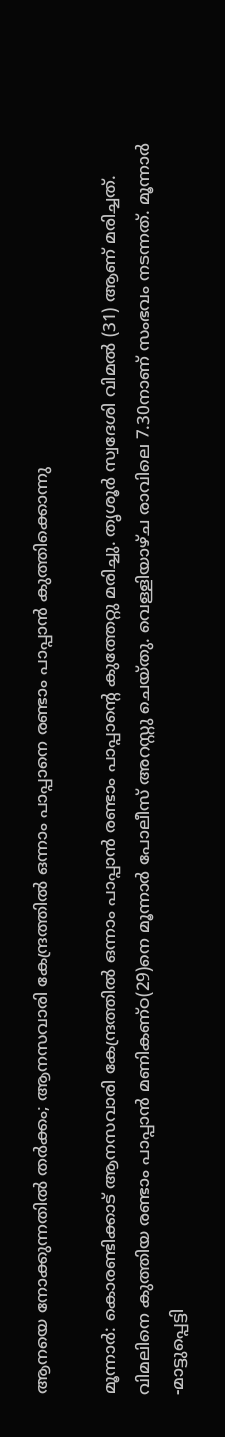ആനയെ നോക്കുന്നതിൽ തർക്കം; ആനസവാരി കേന്ദ്രത്തിൽ ഒന്നാം പാപ്പാനെ രണ്ടാം പാപ്പാൻ കുത്തിക്കൊന്നു

മൂന്നാര്‍: കൊരണ്ടിക്കാട് ആനസവാരി കേന്ദ്രത്തില്‍ ഒന്നാം പാപ്പാന്‍ രണ്ടാം പാപ്പാന്റെ കുത്തേറ്റു മരിച്ചു. തൃശൂര്‍ സ്വദേശി വിമല്‍ (31) ആണ് മരിച്ചത്. വിമലിനെ കുത്തിയ രണ്ടാം പാപ്പാന്‍ മണികണ്ഠ(29)നെ മൂന്നാര്‍ പോലീസ് അറസ്റ്റു ചെയ്തു. വെള്ളിയാഴ്ച രാവിലെ 7.30നാണ് സംഭവം നടന്നത്. മൂന്നാര്‍ -മാട്ടുപ്പെട്ടി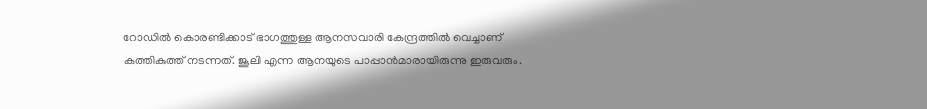റോഡില്‍ കൊരണ്ടിക്കാട് ഭാഗത്തുള്ള ആനസവാരി കേന്ദ്രത്തില്‍ വെച്ചാണ് കത്തികുത്ത് നടന്നത്. ജൂലി എന്ന ആനയുടെ പാപ്പാന്‍മാരായിരുന്നു ഇരുവരും.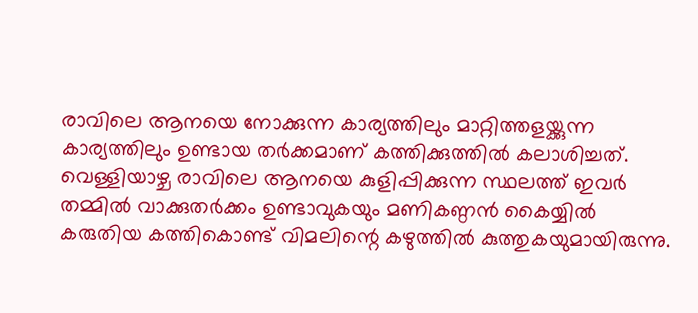രാവിലെ ആനയെ നോക്കുന്ന കാര്യത്തിലും മാറ്റിത്തളയ്ക്കുന്ന കാര്യത്തിലും ഉണ്ടായ തര്‍ക്കമാണ് കത്തിക്കുത്തില്‍ കലാശിച്ചത്. വെള്ളിയാഴ്ച രാവിലെ ആനയെ കുളിപ്പിക്കുന്ന സ്ഥലത്ത് ഇവര്‍ തമ്മില്‍ വാക്കുതര്‍ക്കം ഉണ്ടാവുകയും മണികണ്ഠന്‍ കൈയ്യില്‍ കരുതിയ കത്തികൊണ്ട് വിമലിന്റെ കഴുത്തില്‍ കുത്തുകയുമായിരുന്നു.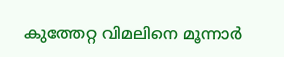കുത്തേറ്റ വിമലിനെ മൂന്നാര്‍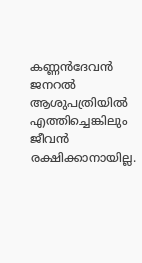കണ്ണന്‍ദേവന്‍ ജനറല്‍ ആശുപത്രിയില്‍ എത്തിച്ചെങ്കിലും ജീവന്‍ രക്ഷിക്കാനായില്ല.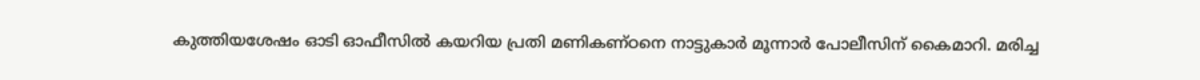കുത്തിയശേഷം ഓടി ഓഫീസില്‍ കയറിയ പ്രതി മണികണ്ഠനെ നാട്ടുകാര്‍ മൂന്നാര്‍ പോലീസിന് കൈമാറി. മരിച്ച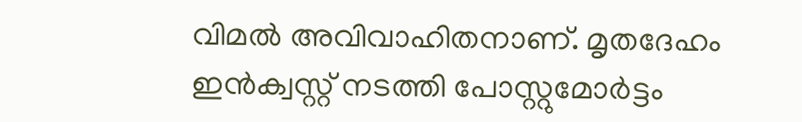വിമല്‍ അവിവാഹിതനാണ്. മൃതദേഹം ഇന്‍ക്വസ്റ്റ് നടത്തി പോസ്റ്റുമോര്‍ട്ടം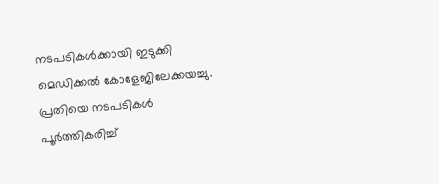നടപടികള്‍ക്കായി ഇടുക്കി മെഡിക്കല്‍ കോളേജിലേക്കയച്ചു. പ്രതിയെ നടപടികള്‍ പൂര്‍ത്തികരിച്ച്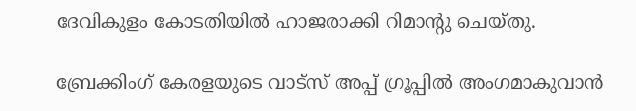ദേവികുളം കോടതിയില്‍ ഹാജരാക്കി റിമാന്റു ചെയ്തു.

ബ്രേക്കിംഗ് കേരളയുടെ വാട്സ് അപ്പ് ഗ്രൂപ്പിൽ അംഗമാകുവാൻ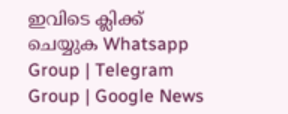ഇവിടെ ക്ലിക്ക് ചെയ്യുക Whatsapp Group | Telegram Group | Google News